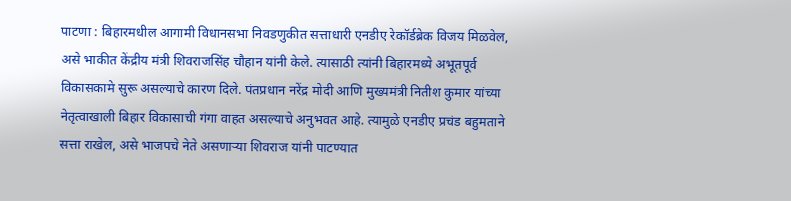पाटणा : बिहारमधील आगामी विधानसभा निवडणुकीत सत्ताधारी एनडीए रेकॉर्डब्रेक विजय मिळवेल, असे भाकीत केंद्रीय मंत्री शिवराजसिंह चौहान यांनी केले. त्यासाठी त्यांनी बिहारमध्ये अभूतपूर्व विकासकामे सुरू असल्याचे कारण दिले. पंतप्रधान नरेंद्र मोदी आणि मुख्यमंत्री नितीश कुमार यांच्या नेतृत्वाखाली बिहार विकासाची गंगा वाहत असल्याचे अनुभवत आहे. त्यामुळे एनडीए प्रचंड बहुमताने सत्ता राखेल, असे भाजपचे नेते असणाऱ्या शिवराज यांनी पाटण्यात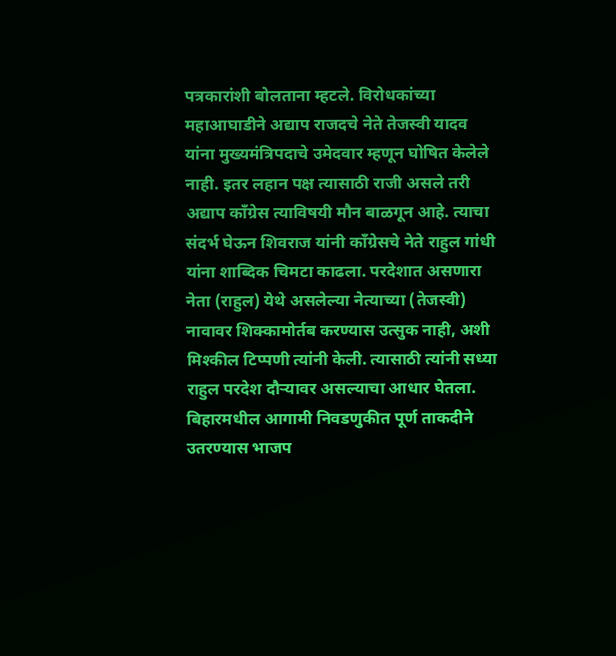पत्रकारांशी बोलताना म्हटले. विरोधकांच्या महाआघाडीने अद्याप राजदचे नेते तेजस्वी यादव यांना मुख्यमंत्रिपदाचे उमेदवार म्हणून घोषित केलेले नाही. इतर लहान पक्ष त्यासाठी राजी असले तरी अद्याप कॉंग्रेस त्याविषयी मौन बाळगून आहे. त्याचा संदर्भ घेऊन शिवराज यांनी कॉंग्रेसचे नेते राहुल गांधी यांना शाब्दिक चिमटा काढला. परदेशात असणारा नेता (राहुल) येथे असलेल्या नेत्याच्या (तेजस्वी) नावावर शिक्कामोर्तब करण्यास उत्सुक नाही, अशी मिश्कील टिप्पणी त्यांनी केली. त्यासाठी त्यांनी सध्या राहुल परदेश दौऱ्यावर असल्याचा आधार घेतला. बिहारमधील आगामी निवडणुकीत पूर्ण ताकदीने उतरण्यास भाजप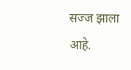सज्ज झाला आहे.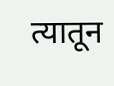त्यातून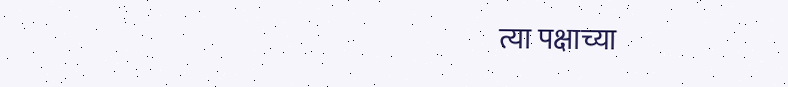त्या पक्षाच्या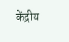केंद्रीय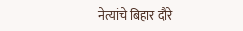नेत्यांचे बिहार दौरे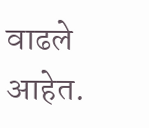वाढले आहेत.